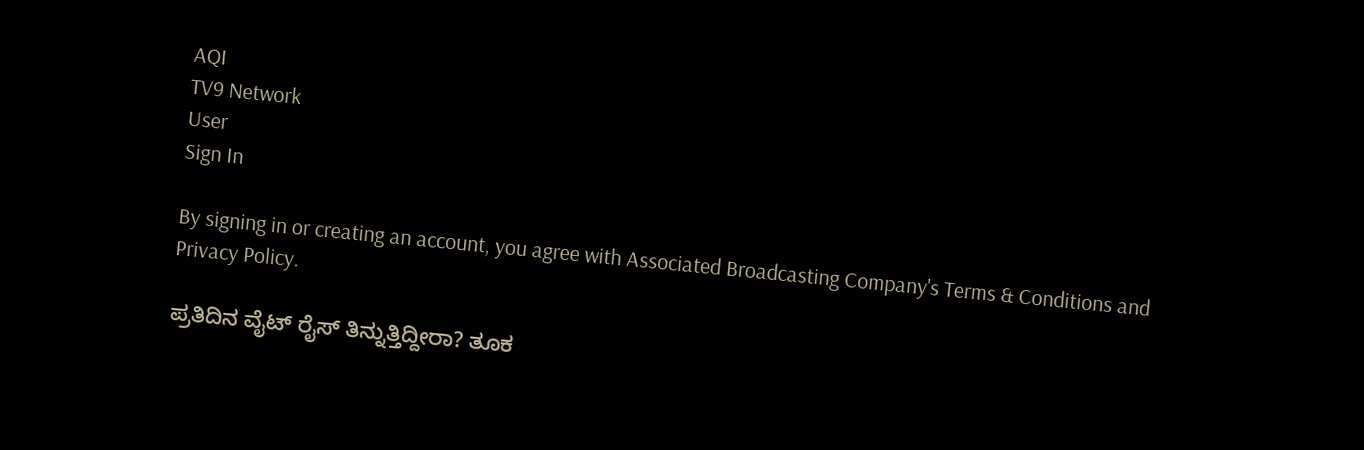AQI
TV9 Network
User
Sign In

By signing in or creating an account, you agree with Associated Broadcasting Company's Terms & Conditions and Privacy Policy.

ಪ್ರತಿದಿನ ವೈಟ್ ರೈಸ್ ತಿನ್ನುತ್ತಿದ್ದೀರಾ? ತೂಕ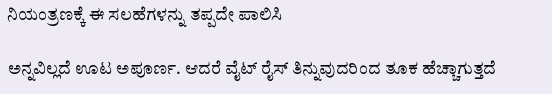ನಿಯಂತ್ರಣಕ್ಕೆ ಈ ಸಲಹೆಗಳನ್ನು ತಪ್ಪದೇ ಪಾಲಿಸಿ

ಅನ್ನವಿಲ್ಲದೆ ಊಟ ಅಪೂರ್ಣ. ಆದರೆ ವೈಟ್ ರೈಸ್ ತಿನ್ನುವುದರಿಂದ ತೂಕ ಹೆಚ್ಚಾಗುತ್ತದೆ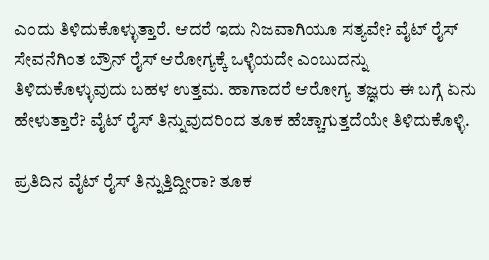ಎಂದು ತಿಳಿದುಕೊಳ್ಳುತ್ತಾರೆ. ಆದರೆ ಇದು ನಿಜವಾಗಿಯೂ ಸತ್ಯವೇ? ವೈಟ್ ರೈಸ್ ಸೇವನೆಗಿಂತ ಬ್ರೌನ್ ರೈಸ್‌ ಆರೋಗ್ಯಕ್ಕೆ ಒಳ್ಳೆಯದೇ ಎಂಬುದನ್ನು ತಿಳಿದುಕೊಳ್ಳುವುದು ಬಹಳ ಉತ್ತಮ. ಹಾಗಾದರೆ ಆರೋಗ್ಯ ತಜ್ಞರು ಈ ಬಗ್ಗೆ ಏನು ಹೇಳುತ್ತಾರೆ? ವೈಟ್ ರೈಸ್ ತಿನ್ನುವುದರಿಂದ ತೂಕ ಹೆಚ್ಚಾಗುತ್ತದೆಯೇ ತಿಳಿದುಕೊಳ್ಳಿ.

ಪ್ರತಿದಿನ ವೈಟ್ ರೈಸ್ ತಿನ್ನುತ್ತಿದ್ದೀರಾ? ತೂಕ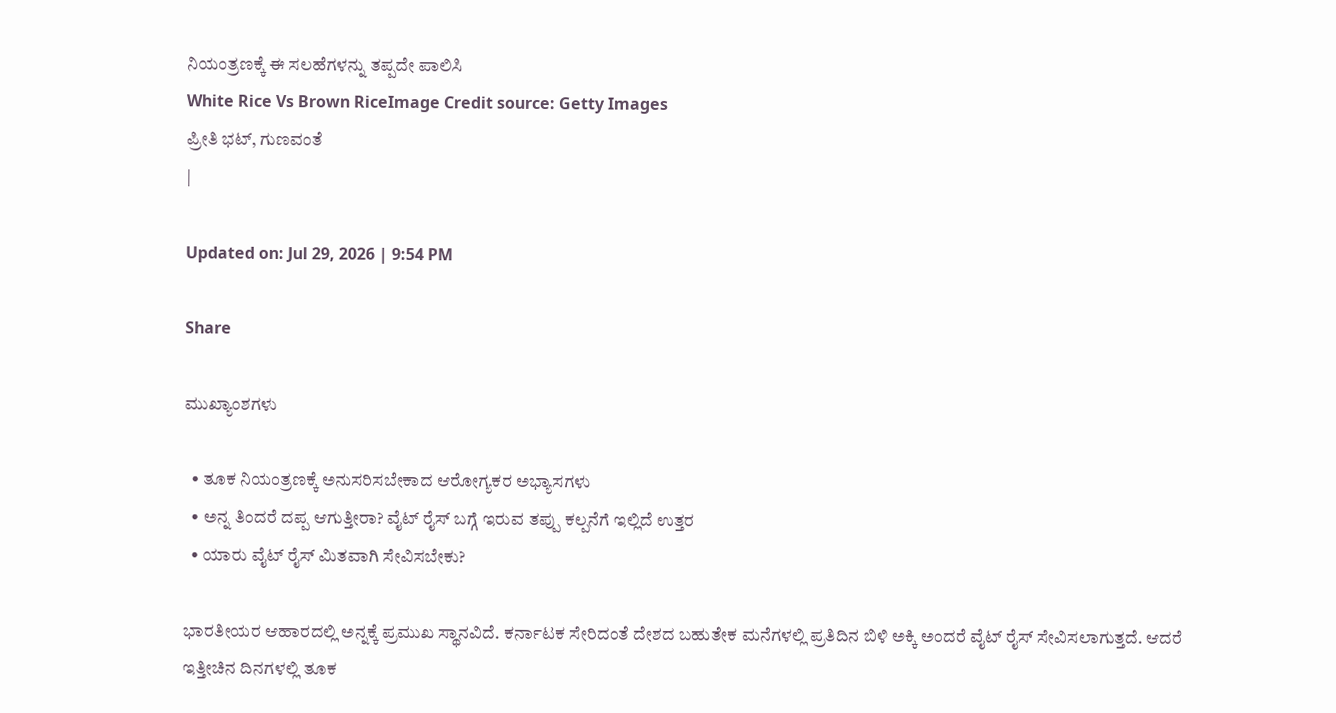ನಿಯಂತ್ರಣಕ್ಕೆ ಈ ಸಲಹೆಗಳನ್ನು ತಪ್ಪದೇ ಪಾಲಿಸಿ
White Rice Vs Brown RiceImage Credit source: Getty Images
ಪ್ರೀತಿ ಭಟ್, ಗುಣವಂತೆ
|

Updated on: Jul 29, 2026 | 9:54 PM

Share

ಮುಖ್ಯಾಂಶಗಳು

  • ತೂಕ ನಿಯಂತ್ರಣಕ್ಕೆ ಅನುಸರಿಸಬೇಕಾದ ಆರೋಗ್ಯಕರ ಅಭ್ಯಾಸಗಳು
  • ಅನ್ನ ತಿಂದರೆ ದಪ್ಪ ಆಗುತ್ತೀರಾ? ವೈಟ್ ರೈಸ್ ಬಗ್ಗೆ ಇರುವ ತಪ್ಪು ಕಲ್ಪನೆಗೆ ಇಲ್ಲಿದೆ ಉತ್ತರ
  • ಯಾರು ವೈಟ್ ರೈಸ್ ಮಿತವಾಗಿ ಸೇವಿಸಬೇಕು?

ಭಾರತೀಯರ ಆಹಾರದಲ್ಲಿ ಅನ್ನಕ್ಕೆ ಪ್ರಮುಖ ಸ್ಥಾನವಿದೆ. ಕರ್ನಾಟಕ ಸೇರಿದಂತೆ ದೇಶದ ಬಹುತೇಕ ಮನೆಗಳಲ್ಲಿ ಪ್ರತಿದಿನ ಬಿಳಿ ಅಕ್ಕಿ ಅಂದರೆ ವೈಟ್ ರೈಸ್ ಸೇವಿಸಲಾಗುತ್ತದೆ. ಆದರೆ ಇತ್ತೀಚಿನ ದಿನಗಳಲ್ಲಿ ತೂಕ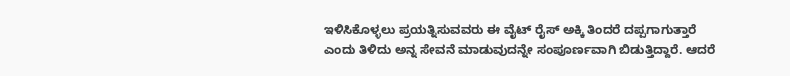ಇಳಿಸಿಕೊಳ್ಳಲು ಪ್ರಯತ್ನಿಸುವವರು ಈ ವೈಟ್ ರೈಸ್ ಅಕ್ಕಿ ತಿಂದರೆ ದಪ್ಪಗಾಗುತ್ತಾರೆ ಎಂದು ತಿಳಿದು ಅನ್ನ ಸೇವನೆ ಮಾಡುವುದನ್ನೇ ಸಂಪೂರ್ಣವಾಗಿ ಬಿಡುತ್ತಿದ್ದಾರೆ. ಆದರೆ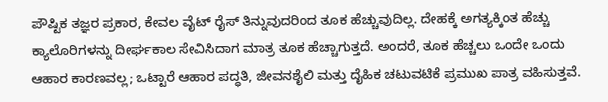ಪೌಷ್ಟಿಕ ತಜ್ಞರ ಪ್ರಕಾರ, ಕೇವಲ ವೈಟ್ ರೈಸ್ ತಿನ್ನುವುದರಿಂದ ತೂಕ ಹೆಚ್ಚುವುದಿಲ್ಲ. ದೇಹಕ್ಕೆ ಅಗತ್ಯಕ್ಕಿಂತ ಹೆಚ್ಚು ಕ್ಯಾಲೊರಿಗಳನ್ನು ದೀರ್ಘಕಾಲ ಸೇವಿಸಿದಾಗ ಮಾತ್ರ ತೂಕ ಹೆಚ್ಚಾಗುತ್ತದೆ. ಅಂದರೆ, ತೂಕ ಹೆಚ್ಚಲು ಒಂದೇ ಒಂದು ಆಹಾರ ಕಾರಣವಲ್ಲ; ಒಟ್ಟಾರೆ ಆಹಾರ ಪದ್ಧತಿ, ಜೀವನಶೈಲಿ ಮತ್ತು ದೈಹಿಕ ಚಟುವಟಿಕೆ ಪ್ರಮುಖ ಪಾತ್ರ ವಹಿಸುತ್ತವೆ.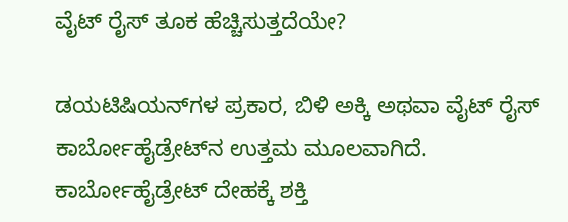ವೈಟ್ ರೈಸ್ ತೂಕ ಹೆಚ್ಚಿಸುತ್ತದೆಯೇ?

ಡಯಟಿಷಿಯನ್‌ಗಳ ಪ್ರಕಾರ, ಬಿಳಿ ಅಕ್ಕಿ ಅಥವಾ ವೈಟ್ ರೈಸ್ ಕಾರ್ಬೋಹೈಡ್ರೇಟ್‌ನ ಉತ್ತಮ ಮೂಲವಾಗಿದೆ. ಕಾರ್ಬೋಹೈಡ್ರೇಟ್ ದೇಹಕ್ಕೆ ಶಕ್ತಿ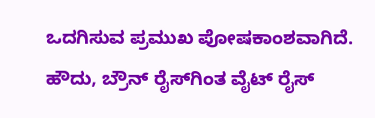ಒದಗಿಸುವ ಪ್ರಮುಖ ಪೋಷಕಾಂಶವಾಗಿದೆ. ಹೌದು, ಬ್ರೌನ್ ರೈಸ್‌ಗಿಂತ ವೈಟ್ ರೈಸ್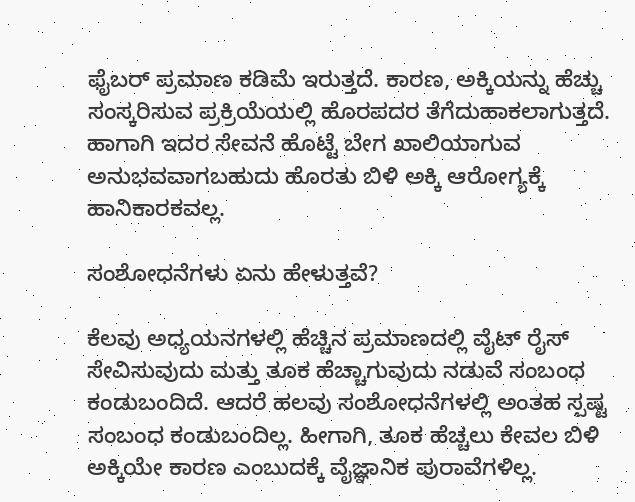ಫೈಬರ್ ಪ್ರಮಾಣ ಕಡಿಮೆ ಇರುತ್ತದೆ. ಕಾರಣ, ಅಕ್ಕಿಯನ್ನು ಹೆಚ್ಚು ಸಂಸ್ಕರಿಸುವ ಪ್ರಕ್ರಿಯೆಯಲ್ಲಿ ಹೊರಪದರ ತೆಗೆದುಹಾಕಲಾಗುತ್ತದೆ. ಹಾಗಾಗಿ ಇದರ ಸೇವನೆ ಹೊಟ್ಟೆ ಬೇಗ ಖಾಲಿಯಾಗುವ ಅನುಭವವಾಗಬಹುದು ಹೊರತು ಬಿಳಿ ಅಕ್ಕಿ ಆರೋಗ್ಯಕ್ಕೆ ಹಾನಿಕಾರಕವಲ್ಲ.

ಸಂಶೋಧನೆಗಳು ಏನು ಹೇಳುತ್ತವೆ?

ಕೆಲವು ಅಧ್ಯಯನಗಳಲ್ಲಿ ಹೆಚ್ಚಿನ ಪ್ರಮಾಣದಲ್ಲಿ ವೈಟ್ ರೈಸ್ ಸೇವಿಸುವುದು ಮತ್ತು ತೂಕ ಹೆಚ್ಚಾಗುವುದು ನಡುವೆ ಸಂಬಂಧ ಕಂಡುಬಂದಿದೆ. ಆದರೆ ಹಲವು ಸಂಶೋಧನೆಗಳಲ್ಲಿ ಅಂತಹ ಸ್ಪಷ್ಟ ಸಂಬಂಧ ಕಂಡುಬಂದಿಲ್ಲ. ಹೀಗಾಗಿ, ತೂಕ ಹೆಚ್ಚಲು ಕೇವಲ ಬಿಳಿ ಅಕ್ಕಿಯೇ ಕಾರಣ ಎಂಬುದಕ್ಕೆ ವೈಜ್ಞಾನಿಕ ಪುರಾವೆಗಳಿಲ್ಲ.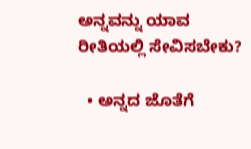ಅನ್ನವನ್ನು ಯಾವ ರೀತಿಯಲ್ಲಿ ಸೇವಿಸಬೇಕು?

  • ಅನ್ನದ ಜೊತೆಗೆ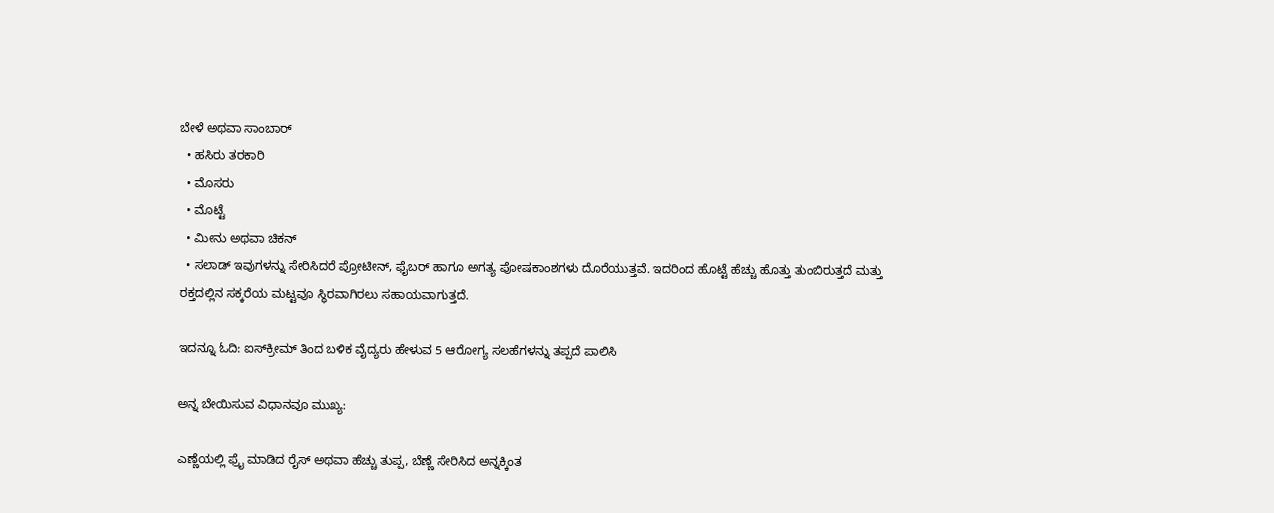ಬೇಳೆ ಅಥವಾ ಸಾಂಬಾರ್
  • ಹಸಿರು ತರಕಾರಿ
  • ಮೊಸರು
  • ಮೊಟ್ಟೆ
  • ಮೀನು ಅಥವಾ ಚಿಕನ್
  • ಸಲಾಡ್ ಇವುಗಳನ್ನು ಸೇರಿಸಿದರೆ ಪ್ರೋಟೀನ್, ಫೈಬರ್ ಹಾಗೂ ಅಗತ್ಯ ಪೋಷಕಾಂಶಗಳು ದೊರೆಯುತ್ತವೆ. ಇದರಿಂದ ಹೊಟ್ಟೆ ಹೆಚ್ಚು ಹೊತ್ತು ತುಂಬಿರುತ್ತದೆ ಮತ್ತು ರಕ್ತದಲ್ಲಿನ ಸಕ್ಕರೆಯ ಮಟ್ಟವೂ ಸ್ಥಿರವಾಗಿರಲು ಸಹಾಯವಾಗುತ್ತದೆ.

ಇದನ್ನೂ ಓದಿ: ಐಸ್‌ಕ್ರೀಮ್ ತಿಂದ ಬಳಿಕ ವೈದ್ಯರು ಹೇಳುವ 5 ಆರೋಗ್ಯ ಸಲಹೆಗಳನ್ನು ತಪ್ಪದೆ ಪಾಲಿಸಿ

ಅನ್ನ ಬೇಯಿಸುವ ವಿಧಾನವೂ ಮುಖ್ಯ:

ಎಣ್ಣೆಯಲ್ಲಿ ಫ್ರೈ ಮಾಡಿದ ರೈಸ್ ಅಥವಾ ಹೆಚ್ಚು ತುಪ್ಪ, ಬೆಣ್ಣೆ ಸೇರಿಸಿದ ಅನ್ನಕ್ಕಿಂತ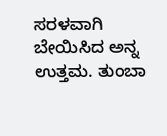ಸರಳವಾಗಿ ಬೇಯಿಸಿದ ಅನ್ನ ಉತ್ತಮ. ತುಂಬಾ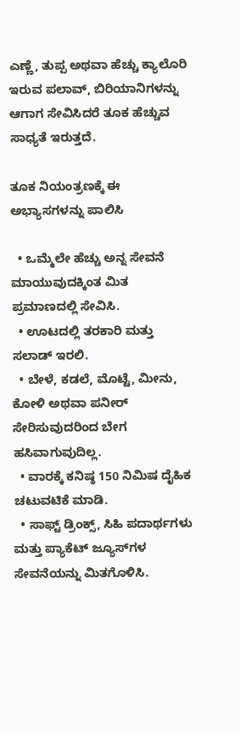ಎಣ್ಣೆ, ತುಪ್ಪ ಅಥವಾ ಹೆಚ್ಚು ಕ್ಯಾಲೊರಿ ಇರುವ ಪಲಾವ್, ಬಿರಿಯಾನಿಗಳನ್ನು ಆಗಾಗ ಸೇವಿಸಿದರೆ ತೂಕ ಹೆಚ್ಚುವ ಸಾಧ್ಯತೆ ಇರುತ್ತದೆ.

ತೂಕ ನಿಯಂತ್ರಣಕ್ಕೆ ಈ ಅಭ್ಯಾಸಗಳನ್ನು ಪಾಲಿಸಿ

  • ಒಮ್ಮೆಲೇ ಹೆಚ್ಚು ಅನ್ನ ಸೇವನೆ ಮಾಯುವುದಕ್ಕಿಂತ ಮಿತ ಪ್ರಮಾಣದಲ್ಲಿ ಸೇವಿಸಿ.
  • ಊಟದಲ್ಲಿ ತರಕಾರಿ ಮತ್ತು ಸಲಾಡ್ ಇರಲಿ.
  • ಬೇಳೆ, ಕಡಲೆ, ಮೊಟ್ಟೆ, ಮೀನು, ಕೋಳಿ ಅಥವಾ ಪನೀರ್ ಸೇರಿಸುವುದರಿಂದ ಬೇಗ ಹಸಿವಾಗುವುದಿಲ್ಲ.
  • ವಾರಕ್ಕೆ ಕನಿಷ್ಠ 150 ನಿಮಿಷ ದೈಹಿಕ ಚಟುವಟಿಕೆ ಮಾಡಿ.
  • ಸಾಫ್ಟ್ ಡ್ರಿಂಕ್ಸ್, ಸಿಹಿ ಪದಾರ್ಥಗಳು ಮತ್ತು ಪ್ಯಾಕೆಟ್ ಜ್ಯೂಸ್‌ಗಳ ಸೇವನೆಯನ್ನು ಮಿತಗೊಳಿಸಿ.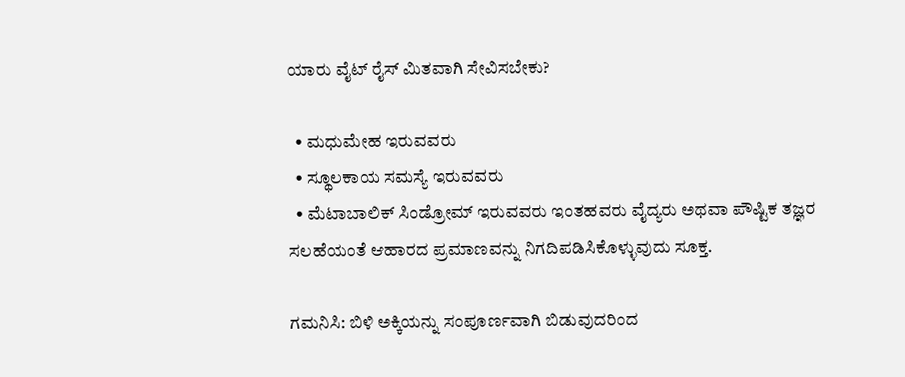ಯಾರು ವೈಟ್ ರೈಸ್ ಮಿತವಾಗಿ ಸೇವಿಸಬೇಕು?

  • ಮಧುಮೇಹ ಇರುವವರು
  • ಸ್ಥೂಲಕಾಯ ಸಮಸ್ಯೆ ಇರುವವರು
  • ಮೆಟಾಬಾಲಿಕ್ ಸಿಂಡ್ರೋಮ್ ಇರುವವರು ಇಂತಹವರು ವೈದ್ಯರು ಅಥವಾ ಪೌಷ್ಟಿಕ ತಜ್ಞರ ಸಲಹೆಯಂತೆ ಆಹಾರದ ಪ್ರಮಾಣವನ್ನು ನಿಗದಿಪಡಿಸಿಕೊಳ್ಳುವುದು ಸೂಕ್ತ.

ಗಮನಿಸಿ: ಬಿಳಿ ಅಕ್ಕಿಯನ್ನು ಸಂಪೂರ್ಣವಾಗಿ ಬಿಡುವುದರಿಂದ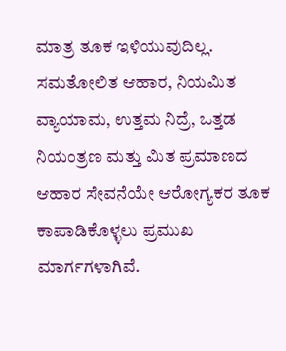ಮಾತ್ರ ತೂಕ ಇಳಿಯುವುದಿಲ್ಲ. ಸಮತೋಲಿತ ಆಹಾರ, ನಿಯಮಿತ ವ್ಯಾಯಾಮ, ಉತ್ತಮ ನಿದ್ರೆ, ಒತ್ತಡ ನಿಯಂತ್ರಣ ಮತ್ತು ಮಿತ ಪ್ರಮಾಣದ ಆಹಾರ ಸೇವನೆಯೇ ಆರೋಗ್ಯಕರ ತೂಕ ಕಾಪಾಡಿಕೊಳ್ಳಲು ಪ್ರಮುಖ ಮಾರ್ಗಗಳಾಗಿವೆ.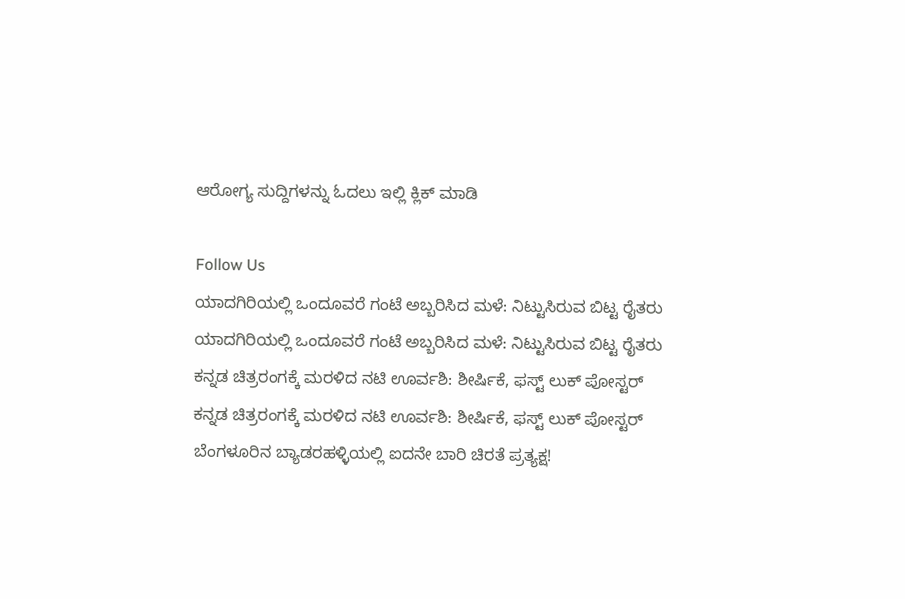ಆರೋಗ್ಯ ಸುದ್ದಿಗಳನ್ನು ಓದಲು ಇಲ್ಲಿ ಕ್ಲಿಕ್ ಮಾಡಿ

Follow Us
ಯಾದಗಿರಿಯಲ್ಲಿ ಒಂದೂವರೆ ಗಂಟೆ ಅಬ್ಬರಿಸಿದ ಮಳೆ: ನಿಟ್ಟುಸಿರುವ ಬಿಟ್ಟ ರೈತರು
ಯಾದಗಿರಿಯಲ್ಲಿ ಒಂದೂವರೆ ಗಂಟೆ ಅಬ್ಬರಿಸಿದ ಮಳೆ: ನಿಟ್ಟುಸಿರುವ ಬಿಟ್ಟ ರೈತರು
ಕನ್ನಡ ಚಿತ್ರರಂಗಕ್ಕೆ ಮರಳಿದ ನಟಿ ಊರ್ವಶಿ: ಶೀರ್ಷಿಕೆ, ಫಸ್ಟ್ ಲುಕ್ ಪೋಸ್ಟರ್
ಕನ್ನಡ ಚಿತ್ರರಂಗಕ್ಕೆ ಮರಳಿದ ನಟಿ ಊರ್ವಶಿ: ಶೀರ್ಷಿಕೆ, ಫಸ್ಟ್ ಲುಕ್ ಪೋಸ್ಟರ್
ಬೆಂಗಳೂರಿನ ಬ್ಯಾಡರಹಳ್ಳಿಯಲ್ಲಿ ಐದನೇ ಬಾರಿ ಚಿರತೆ ಪ್ರತ್ಯಕ್ಷ!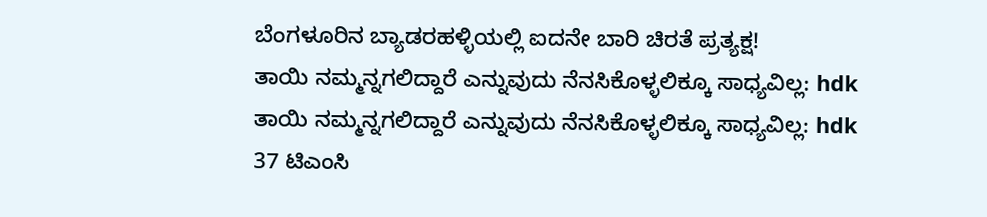ಬೆಂಗಳೂರಿನ ಬ್ಯಾಡರಹಳ್ಳಿಯಲ್ಲಿ ಐದನೇ ಬಾರಿ ಚಿರತೆ ಪ್ರತ್ಯಕ್ಷ!
ತಾಯಿ ನಮ್ಮನ್ನಗಲಿದ್ದಾರೆ ಎನ್ನುವುದು ನೆನಸಿಕೊಳ್ಳಲಿಕ್ಕೂ ಸಾಧ್ಯವಿಲ್ಲ: hdk
ತಾಯಿ ನಮ್ಮನ್ನಗಲಿದ್ದಾರೆ ಎನ್ನುವುದು ನೆನಸಿಕೊಳ್ಳಲಿಕ್ಕೂ ಸಾಧ್ಯವಿಲ್ಲ: hdk
37 ಟಿಎಂಸಿ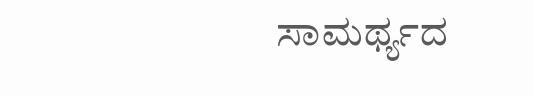ಸಾಮರ್ಥ್ಯದ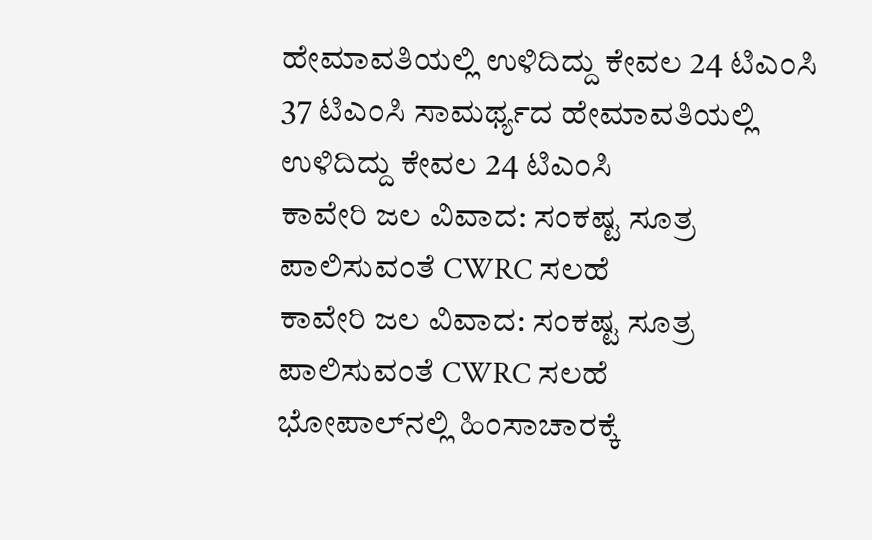ಹೇಮಾವತಿಯಲ್ಲಿ ಉಳಿದಿದ್ದು ಕೇವಲ 24 ಟಿಎಂಸಿ
37 ಟಿಎಂಸಿ ಸಾಮರ್ಥ್ಯದ ಹೇಮಾವತಿಯಲ್ಲಿ ಉಳಿದಿದ್ದು ಕೇವಲ 24 ಟಿಎಂಸಿ
ಕಾವೇರಿ ಜಲ ವಿವಾದ: ಸಂಕಷ್ಟ ಸೂತ್ರ ಪಾಲಿಸುವಂತೆ CWRC ಸಲಹೆ
ಕಾವೇರಿ ಜಲ ವಿವಾದ: ಸಂಕಷ್ಟ ಸೂತ್ರ ಪಾಲಿಸುವಂತೆ CWRC ಸಲಹೆ
ಭೋಪಾಲ್‌ನಲ್ಲಿ ಹಿಂಸಾಚಾರಕ್ಕೆ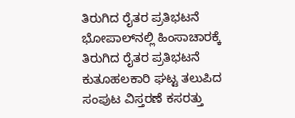ತಿರುಗಿದ ರೈತರ ಪ್ರತಿಭಟನೆ
ಭೋಪಾಲ್‌ನಲ್ಲಿ ಹಿಂಸಾಚಾರಕ್ಕೆ ತಿರುಗಿದ ರೈತರ ಪ್ರತಿಭಟನೆ
ಕುತೂಹಲಕಾರಿ ಘಟ್ಟ ತಲುಪಿದ ಸಂಪುಟ ವಿಸ್ತರಣೆ ಕಸರತ್ತು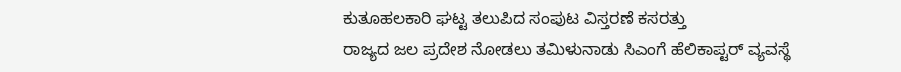ಕುತೂಹಲಕಾರಿ ಘಟ್ಟ ತಲುಪಿದ ಸಂಪುಟ ವಿಸ್ತರಣೆ ಕಸರತ್ತು
ರಾಜ್ಯದ ಜಲ ಪ್ರದೇಶ ನೋಡಲು ತಮಿಳುನಾಡು ಸಿಎಂಗೆ ಹೆಲಿಕಾಪ್ಟರ್ ವ್ಯವಸ್ಥೆ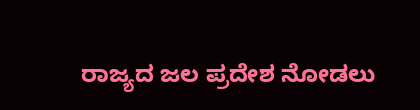ರಾಜ್ಯದ ಜಲ ಪ್ರದೇಶ ನೋಡಲು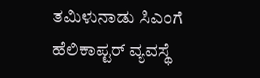ತಮಿಳುನಾಡು ಸಿಎಂಗೆ ಹೆಲಿಕಾಪ್ಟರ್ ವ್ಯವಸ್ಥೆ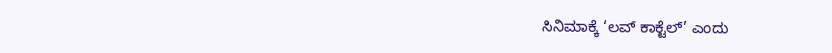ಸಿನಿಮಾಕ್ಕೆ ‘ಲವ್ ಕಾಕ್ಟೆಲ್’ ಎಂದು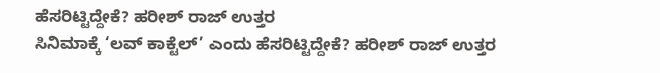ಹೆಸರಿಟ್ಟಿದ್ದೇಕೆ? ಹರೀಶ್ ರಾಜ್ ಉತ್ತರ
ಸಿನಿಮಾಕ್ಕೆ ‘ಲವ್ ಕಾಕ್ಟೆಲ್’ ಎಂದು ಹೆಸರಿಟ್ಟಿದ್ದೇಕೆ? ಹರೀಶ್ ರಾಜ್ ಉತ್ತರ